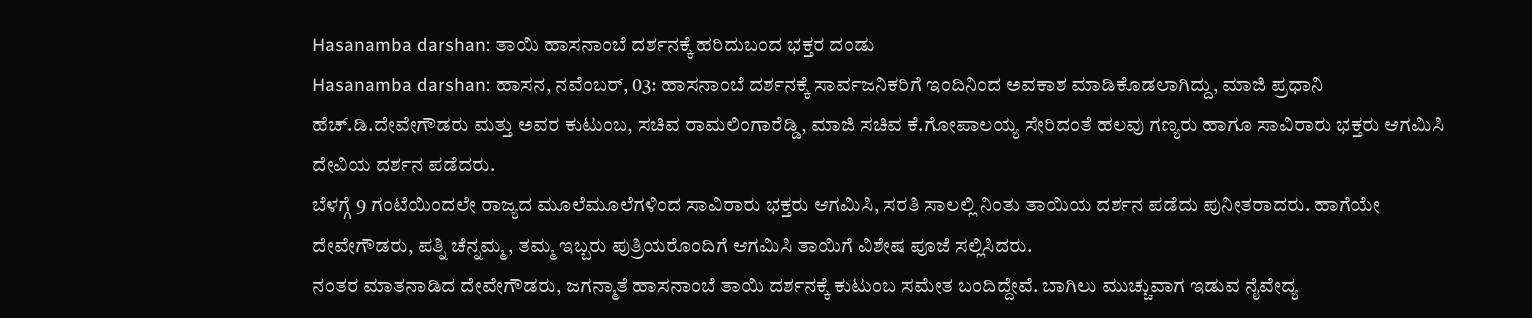Hasanamba darshan: ತಾಯಿ ಹಾಸನಾಂಬೆ ದರ್ಶನಕ್ಕೆ ಹರಿದುಬಂದ ಭಕ್ತರ ದಂಡು
Hasanamba darshan: ಹಾಸನ, ನವೆಂಬರ್, 03: ಹಾಸನಾಂಬೆ ದರ್ಶನಕ್ಕೆ ಸಾರ್ವಜನಿಕರಿಗೆ ಇಂದಿನಿಂದ ಅವಕಾಶ ಮಾಡಿಕೊಡಲಾಗಿದ್ದು, ಮಾಜಿ ಪ್ರಧಾನಿ ಹೆಚ್.ಡಿ.ದೇವೇಗೌಡರು ಮತ್ತು ಅವರ ಕುಟುಂಬ, ಸಚಿವ ರಾಮಲಿಂಗಾರೆಡ್ಡಿ, ಮಾಜಿ ಸಚಿವ ಕೆ.ಗೋಪಾಲಯ್ಯ ಸೇರಿದಂತೆ ಹಲವು ಗಣ್ಯರು ಹಾಗೂ ಸಾವಿರಾರು ಭಕ್ತರು ಆಗಮಿಸಿ ದೇವಿಯ ದರ್ಶನ ಪಡೆದರು.
ಬೆಳಗ್ಗೆ 9 ಗಂಟೆಯಿಂದಲೇ ರಾಜ್ಯದ ಮೂಲೆಮೂಲೆಗಳಿಂದ ಸಾವಿರಾರು ಭಕ್ತರು ಆಗಮಿಸಿ, ಸರತಿ ಸಾಲಲ್ಲಿ ನಿಂತು ತಾಯಿಯ ದರ್ಶನ ಪಡೆದು ಪುನೀತರಾದರು. ಹಾಗೆಯೇ ದೇವೇಗೌಡರು, ಪತ್ನಿ ಚೆನ್ನಮ್ಮ, ತಮ್ಮ ಇಬ್ಬರು ಪುತ್ರಿಯರೊಂದಿಗೆ ಆಗಮಿಸಿ ತಾಯಿಗೆ ವಿಶೇಷ ಪೂಜೆ ಸಲ್ಲಿಸಿದರು.
ನಂತರ ಮಾತನಾಡಿದ ದೇವೇಗೌಡರು, ಜಗನ್ಮಾತೆ ಹಾಸನಾಂಬೆ ತಾಯಿ ದರ್ಶನಕ್ಕೆ ಕುಟುಂಬ ಸಮೇತ ಬಂದಿದ್ದೇವೆ. ಬಾಗಿಲು ಮುಚ್ಚುವಾಗ ಇಡುವ ನೈವೇದ್ಯ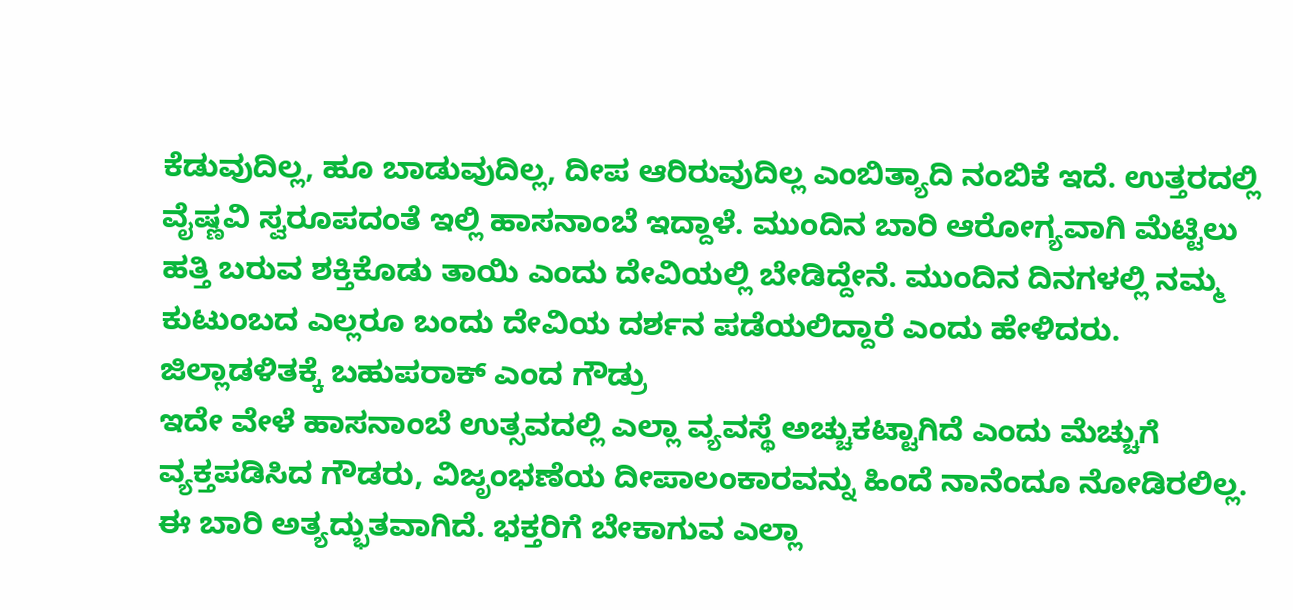ಕೆಡುವುದಿಲ್ಲ, ಹೂ ಬಾಡುವುದಿಲ್ಲ, ದೀಪ ಆರಿರುವುದಿಲ್ಲ ಎಂಬಿತ್ಯಾದಿ ನಂಬಿಕೆ ಇದೆ. ಉತ್ತರದಲ್ಲಿ ವೈಷ್ಣವಿ ಸ್ವರೂಪದಂತೆ ಇಲ್ಲಿ ಹಾಸನಾಂಬೆ ಇದ್ದಾಳೆ. ಮುಂದಿನ ಬಾರಿ ಆರೋಗ್ಯವಾಗಿ ಮೆಟ್ಟಿಲು ಹತ್ತಿ ಬರುವ ಶಕ್ತಿಕೊಡು ತಾಯಿ ಎಂದು ದೇವಿಯಲ್ಲಿ ಬೇಡಿದ್ದೇನೆ. ಮುಂದಿನ ದಿನಗಳಲ್ಲಿ ನಮ್ಮ ಕುಟುಂಬದ ಎಲ್ಲರೂ ಬಂದು ದೇವಿಯ ದರ್ಶನ ಪಡೆಯಲಿದ್ದಾರೆ ಎಂದು ಹೇಳಿದರು.
ಜಿಲ್ಲಾಡಳಿತಕ್ಕೆ ಬಹುಪರಾಕ್ ಎಂದ ಗೌಡ್ರು
ಇದೇ ವೇಳೆ ಹಾಸನಾಂಬೆ ಉತ್ಸವದಲ್ಲಿ ಎಲ್ಲಾ ವ್ಯವಸ್ಥೆ ಅಚ್ಚುಕಟ್ಟಾಗಿದೆ ಎಂದು ಮೆಚ್ಚುಗೆ ವ್ಯಕ್ತಪಡಿಸಿದ ಗೌಡರು, ವಿಜೃಂಭಣೆಯ ದೀಪಾಲಂಕಾರವನ್ನು ಹಿಂದೆ ನಾನೆಂದೂ ನೋಡಿರಲಿಲ್ಲ. ಈ ಬಾರಿ ಅತ್ಯದ್ಭುತವಾಗಿದೆ. ಭಕ್ತರಿಗೆ ಬೇಕಾಗುವ ಎಲ್ಲಾ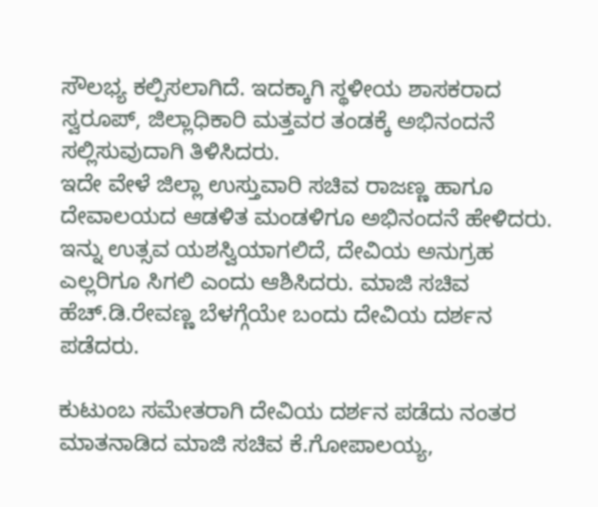ಸೌಲಭ್ಯ ಕಲ್ಪಿಸಲಾಗಿದೆ. ಇದಕ್ಕಾಗಿ ಸ್ಥಳೀಯ ಶಾಸಕರಾದ ಸ್ವರೂಪ್, ಜಿಲ್ಲಾಧಿಕಾರಿ ಮತ್ತವರ ತಂಡಕ್ಕೆ ಅಭಿನಂದನೆ ಸಲ್ಲಿಸುವುದಾಗಿ ತಿಳಿಸಿದರು.
ಇದೇ ವೇಳೆ ಜಿಲ್ಲಾ ಉಸ್ತುವಾರಿ ಸಚಿವ ರಾಜಣ್ಣ ಹಾಗೂ ದೇವಾಲಯದ ಆಡಳಿತ ಮಂಡಳಿಗೂ ಅಭಿನಂದನೆ ಹೇಳಿದರು. ಇನ್ನು ಉತ್ಸವ ಯಶಸ್ವಿಯಾಗಲಿದೆ, ದೇವಿಯ ಅನುಗ್ರಹ ಎಲ್ಲರಿಗೂ ಸಿಗಲಿ ಎಂದು ಆಶಿಸಿದರು. ಮಾಜಿ ಸಚಿವ ಹೆಚ್.ಡಿ.ರೇವಣ್ಣ ಬೆಳಗ್ಗೆಯೇ ಬಂದು ದೇವಿಯ ದರ್ಶನ ಪಡೆದರು.

ಕುಟುಂಬ ಸಮೇತರಾಗಿ ದೇವಿಯ ದರ್ಶನ ಪಡೆದು ನಂತರ ಮಾತನಾಡಿದ ಮಾಜಿ ಸಚಿವ ಕೆ.ಗೋಪಾಲಯ್ಯ,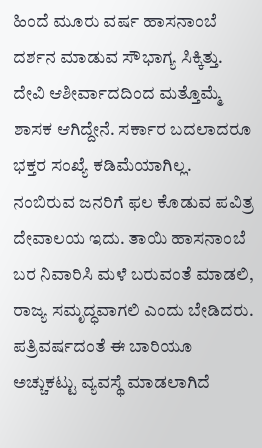ಹಿಂದೆ ಮೂರು ವರ್ಷ ಹಾಸನಾಂಬೆ ದರ್ಶನ ಮಾಡುವ ಸೌಭಾಗ್ಯ ಸಿಕ್ಕಿತ್ತು. ದೇವಿ ಆಶೀರ್ವಾದದಿಂದ ಮತ್ತೊಮ್ಮೆ ಶಾಸಕ ಆಗಿದ್ದೇನೆ. ಸರ್ಕಾರ ಬದಲಾದರೂ ಭಕ್ತರ ಸಂಖ್ಯೆ ಕಡಿಮೆಯಾಗಿಲ್ಲ. ನಂಬಿರುವ ಜನರಿಗೆ ಫಲ ಕೊಡುವ ಪವಿತ್ರ ದೇವಾಲಯ ಇದು. ತಾಯಿ ಹಾಸನಾಂಬೆ ಬರ ನಿವಾರಿಸಿ ಮಳೆ ಬರುವಂತೆ ಮಾಡಲಿ, ರಾಜ್ಯ ಸಮೃದ್ಧವಾಗಲಿ ಎಂದು ಬೇಡಿದರು. ಪತ್ರಿವರ್ಷದಂತೆ ಈ ಬಾರಿಯೂ ಅಚ್ಚುಕಟ್ಟು ವ್ಯವಸ್ಥೆ ಮಾಡಲಾಗಿದೆ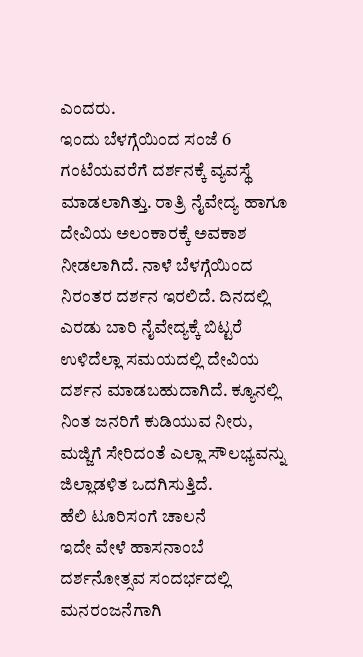ಎಂದರು.
ಇಂದು ಬೆಳಗ್ಗೆಯಿಂದ ಸಂಜೆ 6 ಗಂಟೆಯವರೆಗೆ ದರ್ಶನಕ್ಕೆ ವ್ಯವಸ್ಥೆ ಮಾಡಲಾಗಿತ್ತು. ರಾತ್ರಿ ನೈವೇದ್ಯ ಹಾಗೂ ದೇವಿಯ ಅಲಂಕಾರಕ್ಕೆ ಅವಕಾಶ ನೀಡಲಾಗಿದೆ. ನಾಳೆ ಬೆಳಗ್ಗೆಯಿಂದ ನಿರಂತರ ದರ್ಶನ ಇರಲಿದೆ. ದಿನದಲ್ಲಿ ಎರಡು ಬಾರಿ ನೈವೇದ್ಯಕ್ಕೆ ಬಿಟ್ಟರೆ ಉಳಿದೆಲ್ಲಾ ಸಮಯದಲ್ಲಿ ದೇವಿಯ ದರ್ಶನ ಮಾಡಬಹುದಾಗಿದೆ. ಕ್ಯೂನಲ್ಲಿ ನಿಂತ ಜನರಿಗೆ ಕುಡಿಯುವ ನೀರು, ಮಜ್ಜಿಗೆ ಸೇರಿದಂತೆ ಎಲ್ಲಾ ಸೌಲಭ್ಯವನ್ನು ಜಿಲ್ಲಾಡಳಿತ ಒದಗಿಸುತ್ತಿದೆ.
ಹೆಲಿ ಟೂರಿಸಂಗೆ ಚಾಲನೆ
ಇದೇ ವೇಳೆ ಹಾಸನಾಂಬೆ ದರ್ಶನೋತ್ಸವ ಸಂದರ್ಭದಲ್ಲಿ ಮನರಂಜನೆಗಾಗಿ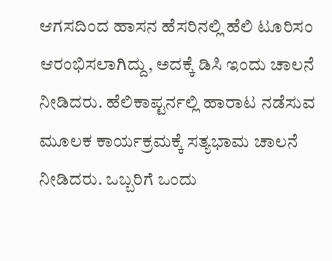ಆಗಸದಿಂದ ಹಾಸನ ಹೆಸರಿನಲ್ಲಿ ಹೆಲಿ ಟೂರಿಸಂ ಆರಂಭಿಸಲಾಗಿದ್ದು, ಅದಕ್ಕೆ ಡಿಸಿ ಇಂದು ಚಾಲನೆ ನೀಡಿದರು. ಹೆಲಿಕಾಪ್ಟರ್ನಲ್ಲಿ ಹಾರಾಟ ನಡೆಸುವ ಮೂಲಕ ಕಾರ್ಯಕ್ರಮಕ್ಕೆ ಸತ್ಯಭಾಮ ಚಾಲನೆ ನೀಡಿದರು. ಒಬ್ಬರಿಗೆ ಒಂದು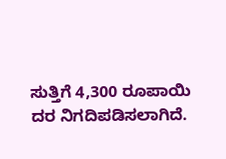ಸುತ್ತಿಗೆ 4,300 ರೂಪಾಯಿ ದರ ನಿಗದಿಪಡಿಸಲಾಗಿದೆ.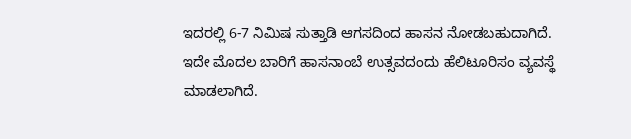ಇದರಲ್ಲಿ 6-7 ನಿಮಿಷ ಸುತ್ತಾಡಿ ಆಗಸದಿಂದ ಹಾಸನ ನೋಡಬಹುದಾಗಿದೆ. ಇದೇ ಮೊದಲ ಬಾರಿಗೆ ಹಾಸನಾಂಬೆ ಉತ್ಸವದಂದು ಹೆಲಿಟೂರಿಸಂ ವ್ಯವಸ್ಥೆ ಮಾಡಲಾಗಿದೆ.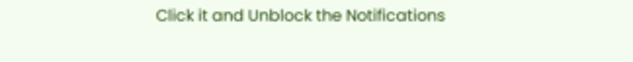Click it and Unblock the Notifications